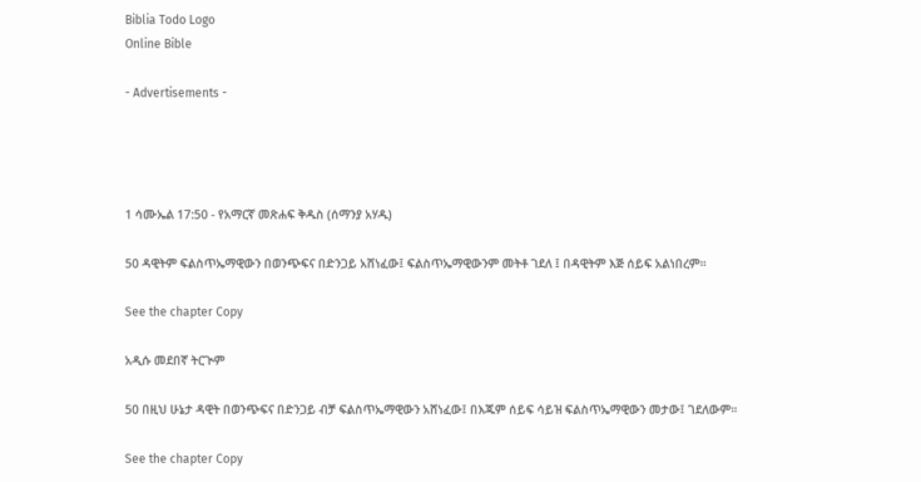Biblia Todo Logo
Online Bible

- Advertisements -




1 ሳሙኤል 17:50 - የአማርኛ መጽሐፍ ቅዱስ (ሰማንያ አሃዱ)

50 ዳዊትም ፍልስጥኤማዊውን በወንጭፍና በድንጋይ አሸነፈው፤ ፍልስጥኤማዊውንም መትቶ ገደለ ፤ በዳዊትም እጅ ሰይፍ አልነበረም።

See the chapter Copy

አዲሱ መደበኛ ትርጒም

50 በዚህ ሁኔታ ዳዊት በወንጭፍና በድንጋይ ብቻ ፍልስጥኤማዊውን አሸነፈው፤ በእጁም ሰይፍ ሳይዝ ፍልስጥኤማዊውን መታው፤ ገደለውም።

See the chapter Copy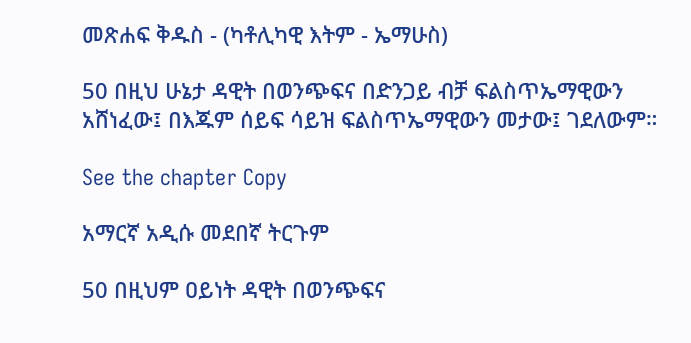መጽሐፍ ቅዱስ - (ካቶሊካዊ እትም - ኤማሁስ)

50 በዚህ ሁኔታ ዳዊት በወንጭፍና በድንጋይ ብቻ ፍልስጥኤማዊውን አሸነፈው፤ በእጁም ሰይፍ ሳይዝ ፍልስጥኤማዊውን መታው፤ ገደለውም።

See the chapter Copy

አማርኛ አዲሱ መደበኛ ትርጉም

50 በዚህም ዐይነት ዳዊት በወንጭፍና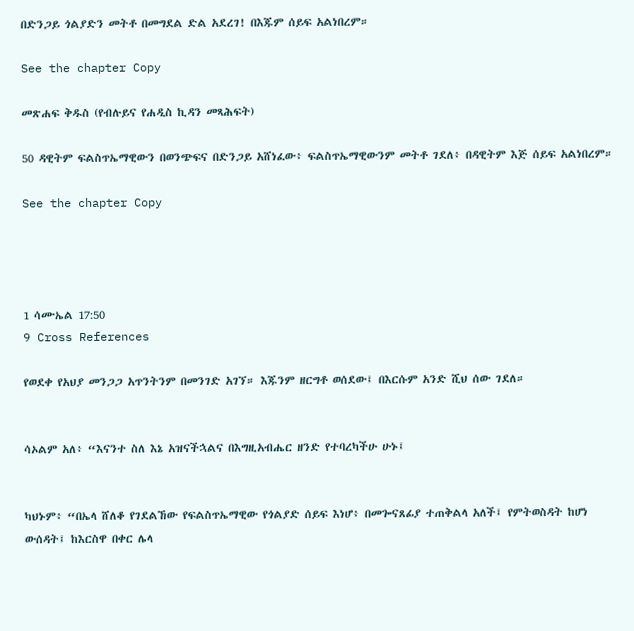በድንጋይ ጎልያድን መትቶ በመግደል ድል አደረገ! በእጁም ሰይፍ አልነበረም።

See the chapter Copy

መጽሐፍ ቅዱስ (የብሉይና የሐዲስ ኪዳን መጻሕፍት)

50 ዳዊትም ፍልስጥኤማዊውን በወንጭፍና በድንጋይ አሸነፈው፥ ፍልስጥኤማዊውንም መትቶ ገደለ፥ በዳዊትም እጅ ሰይፍ አልነበረም።

See the chapter Copy




1 ሳሙኤል 17:50
9 Cross References

የወደቀ የአህያ መንጋጋ አጥንትንም በመንገድ አገኘ። እጁንም ዘርግቶ ወሰደው፤ በእርሱም አንድ ሺህ ሰው ገደለ።


ሳኦልም አለ፥ “እናንተ ስለ እኔ አዝናችኋልና በእግዚአብሔር ዘንድ የተባረካችሁ ሁኑ፤


ካህኑም፥ “በኤላ ሸለቆ የገደልኸው የፍልስጥኤማዊው የጎልያድ ሰይፍ እነሆ፥ በመጐናጸፊያ ተጠቅልላ አለች፤ የምትወስዳት ከሆነ ውሰዳት፤ ከእርስዋ በቀር ሌላ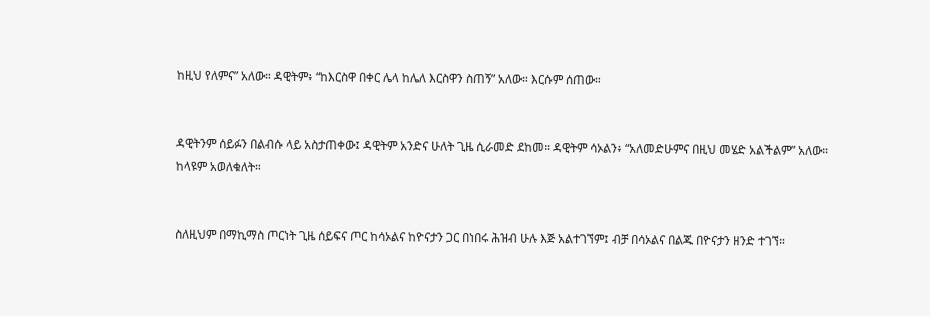ከዚህ የለምና” አለው። ዳዊትም፥ “ከእርስዋ በቀር ሌላ ከሌለ እርስዋን ስጠኝ” አለው። እርሱም ሰጠው።


ዳዊትንም ሰይፉን በልብሱ ላይ አስታጠቀው፤ ዳዊትም አንድና ሁለት ጊዜ ሲራመድ ደከመ። ዳዊትም ሳኦልን፥ “አለመድሁምና በዚህ መሄድ አልችልም” አለው። ከላዩም አወለቁለት።


ስለዚህም በማኪማስ ጦርነት ጊዜ ሰይፍና ጦር ከሳኦልና ከዮናታን ጋር በነበሩ ሕዝብ ሁሉ እጅ አልተገኘም፤ ብቻ በሳኦልና በልጁ በዮናታን ዘንድ ተገኘ።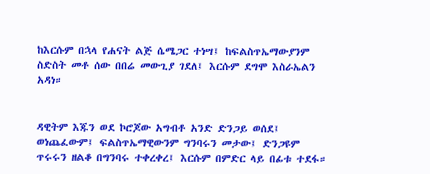ከእርሱም በኋላ የሐናት ልጅ ሴሜጋር ተነሣ፤ ከፍልስጥኤማውያንም ስድስት መቶ ሰው በበሬ መውጊያ ገደለ፤ እርሱም ደግሞ እስራኤልን አዳነ።


ዳዊትም እጁን ወደ ኮሮጆው አግብቶ አንድ ድንጋይ ወሰደ፤ ወነጨፈውም፤ ፍልስጥኤማዊውንም ግንባሩን መታው፤ ድንጋዩም ጥሩሩን ዘልቆ በግንባሩ ተቀረቀረ፤ እርሱም በምድር ላይ በፊቱ ተደፋ።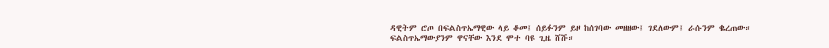ዳዊትም ሮጦ በፍልስጥኤማዊው ላይ ቆመ፤ ሰይፉንም ይዞ ከሰገባው መዘዘው፤ ገደለውም፤ ራሱንም ቈረጠው። ፍልስጥኤማውያንም ዋናቸው እንደ ሞተ ባዩ ጊዜ ሸሹ።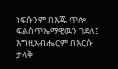ነፍሱንም በእጁ ጥሎ ፍልስጥኤማዊዉን ገደለ፤ እግዚአብሔርም በእርሱ ታላቅ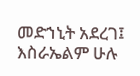መድኀኒት አደረገ፤ እስራኤልም ሁሉ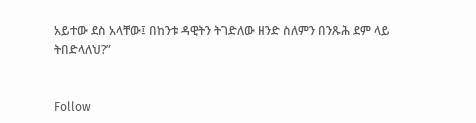አይተው ደስ አላቸው፤ በከንቱ ዳዊትን ትገድለው ዘንድ ስለምን በንጹሕ ደም ላይ ትበድላለህ?”


Follow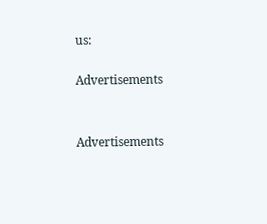us:

Advertisements


Advertisements